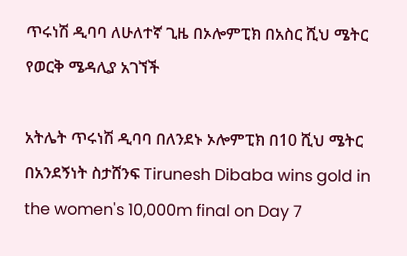ጥሩነሽ ዲባባ ለሁለተኛ ጊዜ በኦሎምፒክ በአስር ሺህ ሜትር የወርቅ ሜዳሊያ አገኘች

አትሌት ጥሩነሽ ዲባባ በለንደኑ ኦሎምፒክ በ10 ሺህ ሜትር በአንደኝነት ስታሸንፍ Tirunesh Dibaba wins gold in the women's 10,000m final on Day 7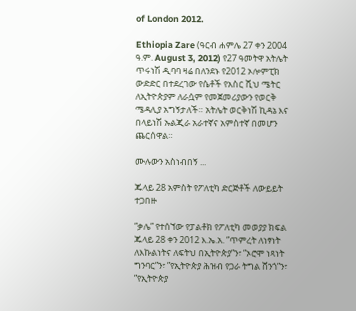of London 2012.

Ethiopia Zare (ዓርብ ሐምሌ 27 ቀን 2004 ዓ.ም. August 3, 2012) የ27 ዓመትዋ አትሌት ጥሩነሽ ዲባባ ዛሬ በለንደኑ የ2012 ኦሎምፒክ ውድድር በተደረገው የሴቶች የአስር ሺህ ሜትር ለኢትዮጵያም ለራሷም የመጀመሪያውን የወርቅ ሜዳሊያ አግኝታለች። አትሌት ወርቅነሽ ኪዳኔ እና በላይነሽ ኡልጂራ አራተኛና አምስተኛ በመሆን ጨርሰዋል።

ሙሉውን አስነብበኝ ...

ጁላይ 28 አምስት የፖለቲካ ድርጅቶች ለውይይት ተጋበዙ

”ቃሌ” የተሰኘው የፓልቶክ የፖለቲካ መወያያ ክፍል ጁላይ 28 ቀን 2012 እ.ኤ.አ. ”ጥምረት ለነፃነት ለእኩልነትና ለፍትህ በኢትዮጵያ”ን፣ ”ኦሮሞ ነጻነት ግንባር”ን፣ ”የኢትዮጵያ ሕዝብ የጋራ ትግል ሸንጎ”ን፣ ”የኢትዮጵያ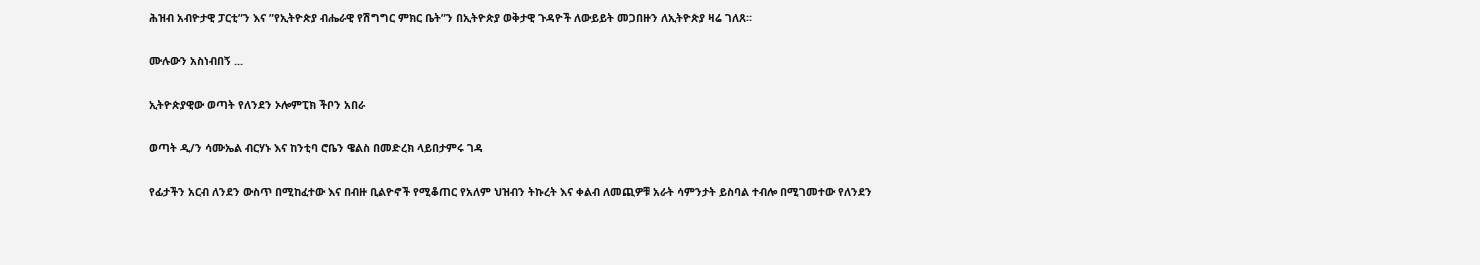ሕዝብ አብዮታዊ ፓርቲ”ን እና ”የኢትዮጵያ ብሔራዊ የሽግግር ምክር ቤት”ን በኢትዮጵያ ወቅታዊ ጉዳዮች ለውይይት መጋበዙን ለኢትዮጵያ ዛሬ ገለጸ።

ሙሉውን አስነብበኝ ...

ኢትዮጵያዊው ወጣት የለንደን ኦሎምፒክ ችቦን አበራ

ወጣት ዲ/ን ሳሙኤል ብርሃኑ እና ከንቲባ ሮቤን ዌልስ በመድረክ ላይበታምሩ ገዳ

የፊታችን አርብ ለንደን ውስጥ በሚከፈተው እና በብዙ ቢልዮኖች የሚቆጠር የአለም ህዝብን ትኩረት እና ቀልብ ለመጪዎቹ አራት ሳምንታት ይስባል ተብሎ በሚገመተው የለንደን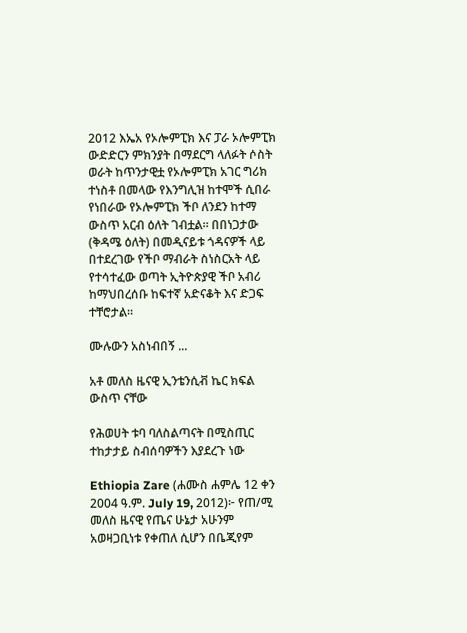2012 እኤአ የኦሎምፒክ እና ፓራ ኦሎምፒክ ውድድርን ምክንያት በማደርግ ላለፉት ሶስት ወራት ከጥንታዊቷ የኦሎምፒክ አገር ግሪክ ተነስቶ በመላው የእንግሊዝ ከተሞች ሲበራ የነበራው የኦሎምፒክ ችቦ ለንደን ከተማ ውስጥ አርብ ዕለት ገብቷል። በበነጋታው (ቅዳሜ ዕለት) በመዲናይቱ ጎዳናዎች ላይ በተደረገው የችቦ ማብራት ስነስርአት ላይ የተሳተፈው ወጣት ኢትዮጵያዊ ችቦ አብሪ ከማህበረሰቡ ከፍተኛ አድናቆት እና ድጋፍ ተቸሮታል።

ሙሉውን አስነብበኝ ...

አቶ መለስ ዜናዊ ኢንቴንሲቭ ኬር ክፍል ውስጥ ናቸው

የሕወሀት ቱባ ባለስልጣናት በሚስጢር ተከታታይ ስብሰባዎችን እያደረጉ ነው

Ethiopia Zare (ሐሙስ ሐምሌ 12 ቀን 2004 ዓ.ም. July 19, 2012)፦ የጠ/ሚ መለስ ዜናዊ የጤና ሁኔታ አሁንም አወዛጋቢነቱ የቀጠለ ሲሆን በቤጂየም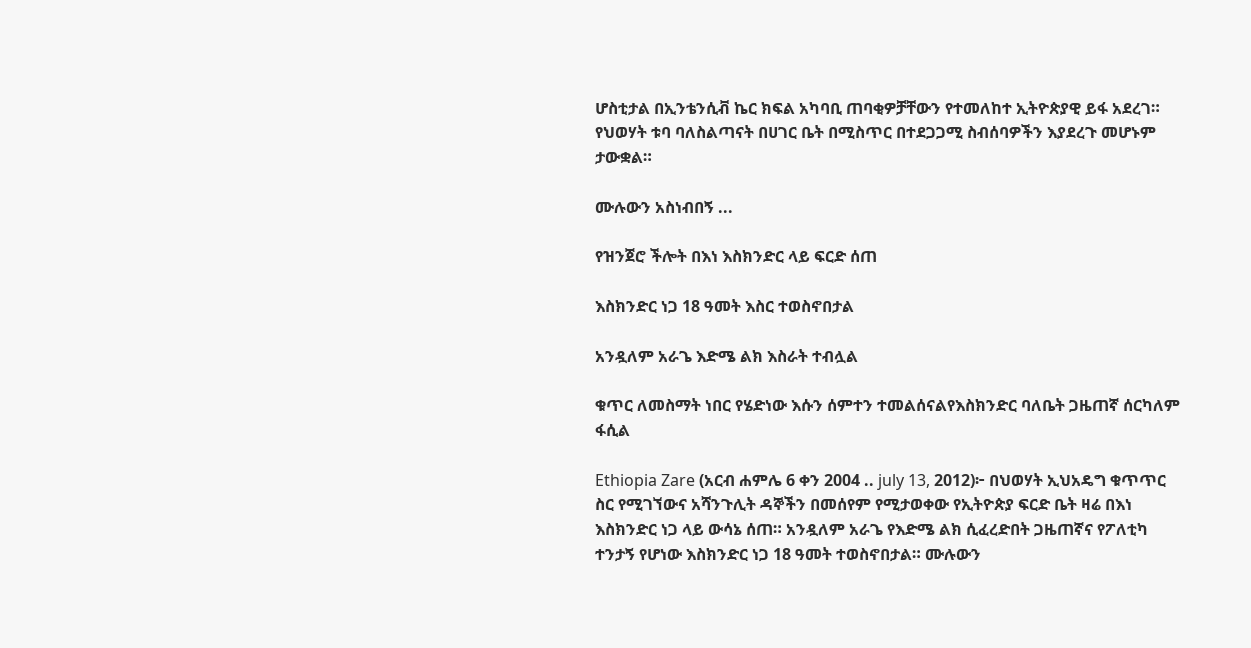ሆስቲታል በኢንቴንሲቭ ኬር ክፍል አካባቢ ጠባቂዎቻቸውን የተመለከተ ኢትዮጵያዊ ይፋ አደረገ። የህወሃት ቱባ ባለስልጣናት በሀገር ቤት በሚስጥር በተደጋጋሚ ስብሰባዎችን እያደረጉ መሆኑም ታውቋል።

ሙሉውን አስነብበኝ ...

የዝንጀሮ ችሎት በእነ እስክንድር ላይ ፍርድ ሰጠ

እስክንድር ነጋ 18 ዓመት እስር ተወስኖበታል

አንዷለም አራጌ እድሜ ልክ እስራት ተብሏል

ቁጥር ለመስማት ነበር የሄድነው እሱን ሰምተን ተመልሰናልየእስክንድር ባለቤት ጋዜጠኛ ሰርካለም ፋሲል

Ethiopia Zare (አርብ ሐምሌ 6 ቀን 2004 .. july 13, 2012)፦ በህወሃት ኢህአዴግ ቁጥጥር ስር የሚገኘውና አሻንጉሊት ዳኞችን በመሰየም የሚታወቀው የኢትዮጵያ ፍርድ ቤት ዛሬ በእነ እስክንድር ነጋ ላይ ውሳኔ ሰጠ። አንዷለም አራጌ የእድሜ ልክ ሲፈረድበት ጋዜጠኛና የፖለቲካ ተንታኝ የሆነው እስክንድር ነጋ 18 ዓመት ተወስኖበታል። ሙሉውን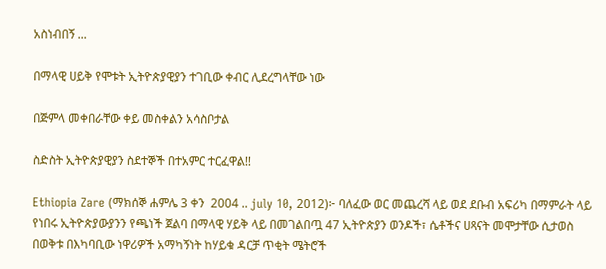አስነብበኝ ...

በማላዊ ሀይቅ የሞቱት ኢትዮጵያዊያን ተገቢው ቀብር ሊደረግላቸው ነው

በጅምላ መቀበራቸው ቀይ መስቀልን አሳስቦታል

ስድስት ኢትዮጵያዊያን ስደተኞች በተአምር ተርፈዋል!!

Ethiopia Zare (ማክሰኞ ሐምሌ 3 ቀን  2004 .. july 10, 2012)፦ ባለፈው ወር መጨረሻ ላይ ወደ ደቡብ አፍሪካ በማምራት ላይ የነበሩ ኢትዮጵያውያንን የጫነች ጀልባ በማላዊ ሃይቅ ላይ በመገልበጧ 47 ኢትዮጵያን ወንዶች፣ ሴቶችና ሀጻናት መሞታቸው ሲታወስ በወቅቱ በእካባቢው ነዋሪዎች አማካኝነት ከሃይቁ ዳርቻ ጥቂት ሜትሮች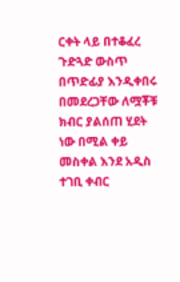ርቀት ላይ በተቆፈረ ጉድጓድ ውስጥ በጥድፊያ እንዲቀበሩ በመደረጋቸው ለሟቾቹ ክብር ያልሰጠ ሂደት ነው በሚል ቀይ መስቀል እንደ አዲስ ተገቢ ቀብር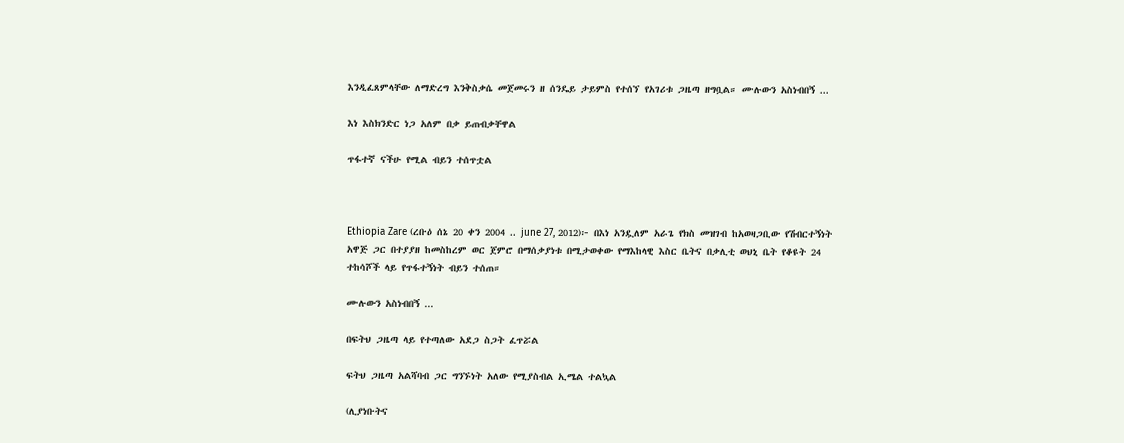እንዲፈጸምላቸው ለማድረግ እንቅስቃሴ መጀመሩን ዘ ሰንዴይ ታይምስ የተሰኘ የአገሪቱ ጋዜጣ ዘግቧል። ሙሉውን አስነብበኝ ...

እነ እስክንድር ነጋ አለም በቃ ይጠብቃቸዋል

ጥፋተኛ ናችሁ የሚል ብይን ተሰጥቷል



Ethiopia Zare (ረቡዕ ሰኔ 20 ቀን 2004 .. june 27, 2012)፦ በእነ አንዷለም አራጌ የክስ መዝገብ ከአወዛጋቢው የሽብርተኝነት አዋጅ ጋር በተያያዘ ከመስከረም ወር ጀምሮ በማሰቃያነቱ በሚታወቀው የማእከላዊ እስር ቤትና በቃሊቲ ወህኒ ቤት የቆዩት 24 ተከሳሾች ላይ የጥፋተኝነት ብይን ተሰጠ።

ሙሉውን አስነብበኝ ...

በፍትህ ጋዜጣ ላይ የተጣለው አደጋ ስጋት ፈጥሯል

ፍትህ ጋዜጣ አልሻባብ ጋር ግንኙነት አለው የሚያስብል ኢሜል ተልኳል

(ሊያነቡትና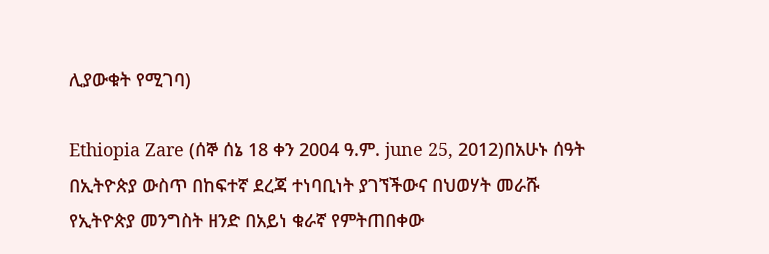ሊያውቁት የሚገባ)

Ethiopia Zare (ሰኞ ሰኔ 18 ቀን 2004 ዓ.ም. june 25, 2012)በአሁኑ ሰዓት በኢትዮጵያ ውስጥ በከፍተኛ ደረጃ ተነባቢነት ያገኘችውና በህወሃት መራሹ የኢትዮጵያ መንግስት ዘንድ በአይነ ቁራኛ የምትጠበቀው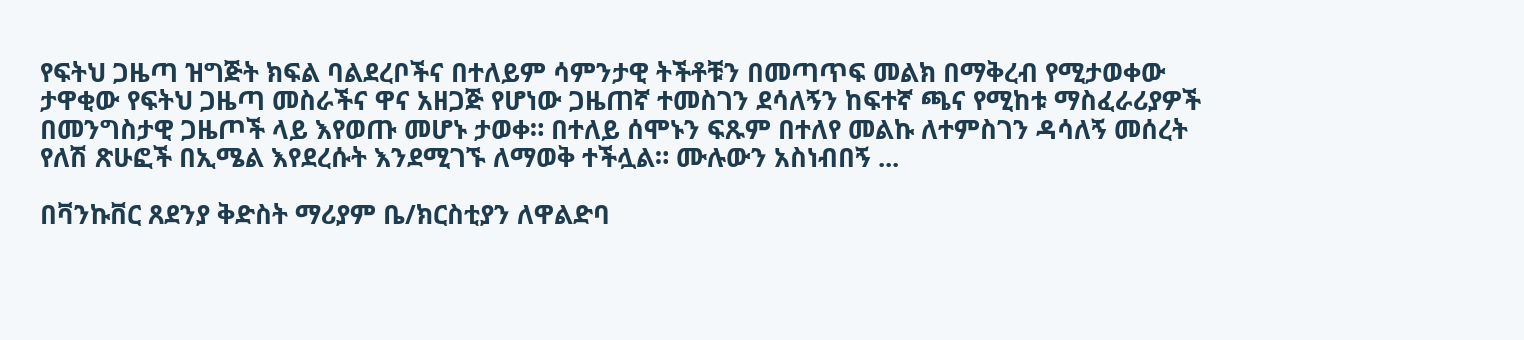የፍትህ ጋዜጣ ዝግጅት ክፍል ባልደረቦችና በተለይም ሳምንታዊ ትችቶቹን በመጣጥፍ መልክ በማቅረብ የሚታወቀው ታዋቂው የፍትህ ጋዜጣ መስራችና ዋና አዘጋጅ የሆነው ጋዜጠኛ ተመስገን ደሳለኝን ከፍተኛ ጫና የሚከቱ ማስፈራሪያዎች በመንግስታዊ ጋዜጦች ላይ እየወጡ መሆኑ ታወቀ። በተለይ ሰሞኑን ፍጹም በተለየ መልኩ ለተምስገን ዳሳለኝ መሰረት የለሽ ጽሁፎች በኢሜል እየደረሱት እንደሚገኙ ለማወቅ ተችሏል። ሙሉውን አስነብበኝ ...

በቫንኩቨር ጸደንያ ቅድስት ማሪያም ቤ/ክርስቲያን ለዋልድባ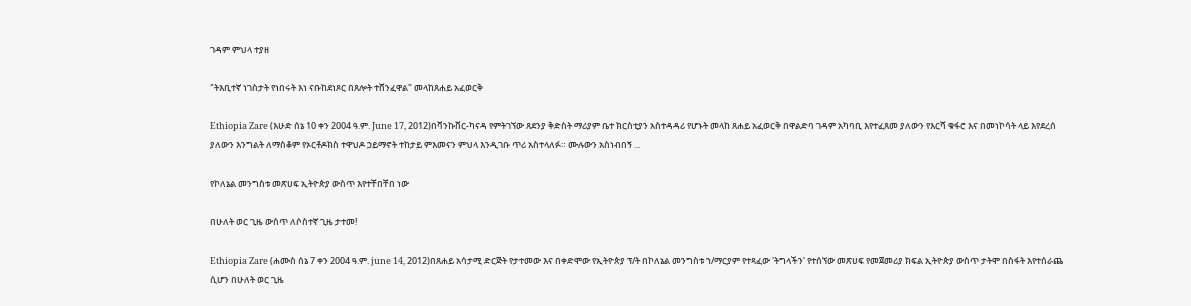ገዳም ምህላ ተያዘ

"ትእቢተኛ ነገስታት የነበሩት እነ ናቡከደነጾር በጸሎት ተሸንፈዋል" መላከጸሐይ አፈወርቅ

Ethiopia Zare (እሁድ ሰኔ 10 ቀን 2004 ዓ.ም. June 17, 2012)በቫንኩቨር-ካናዳ የምትገኘው ጸደንያ ቅድስት ማሪያም ቤተ ክርስቲያን አስተዳዳሪ የሆኑት መላከ ጸሐይ አፈወርቅ በዋልድባ ገዳም አካባቢ እየተፈጸመ ያለውን የእርሻ ቁፋሮ እና በመነኮሳት ላይ እየደረሰ ያለውን እንግልት ለማስቆም የኦርቶዶክስ ተዋህዶ ኃይማኖት ተከታይ ምእመናን ምህላ እንዲገቡ ጥሪ አስተላለፉ። ሙሉውን አስነብበኝ ...

የኮለኔል መንግስቱ መጽሀፍ ኢትዮጵያ ውስጥ እየተቸበቸበ ነው

በሁለት ወር ጊዜ ውስጥ ለሶስተኛ ጊዜ ታተመ!

Ethiopia Zare (ሐሙስ ሰኔ 7 ቀን 2004 ዓ.ም. june 14, 2012)በጸሐይ አሳታሚ ድርጅት የታተመው እና በቀድሞው የኢትዮጵያ ፕ/ት በኮለኔል መንግስቱ ኀ/ማርያም የተጻፈው 'ትግላችን' የተሰኘው መጽሀፍ የመጀመሪያ ክፍል ኢትዮጵያ ውስጥ ታትሞ በስፋት እየተሰራጨ ሲሆን በሁለት ወር ጊዜ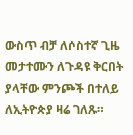ውስጥ ብቻ ለሶስተኛ ጊዜ መታተሙን ለጉዳዩ ቅርበት ያላቸው ምንጮች በተለይ ለኢትዮጵያ ዛሬ ገለጹ።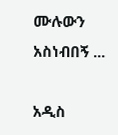ሙሉውን አስነብበኝ ...

አዲስ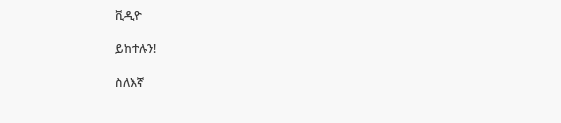ቪዲዮ

ይከተሉን!

ስለእኛ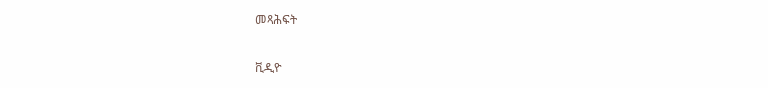መጻሕፍት

ቪዲዮ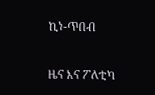ኪነ-ጥበብ

ዜና እና ፖለቲካ